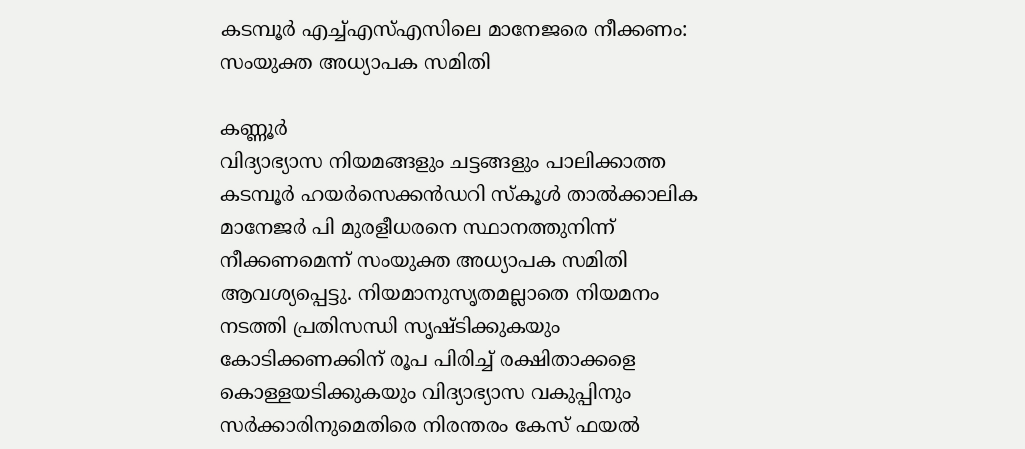കടമ്പൂർ എച്ച്എസ്എസിലെ മാനേജരെ നീക്കണം: സംയുക്ത അധ്യാപക സമിതി

കണ്ണൂർ
വിദ്യാഭ്യാസ നിയമങ്ങളും ചട്ടങ്ങളും പാലിക്കാത്ത കടമ്പൂർ ഹയർസെക്കൻഡറി സ്കൂൾ താൽക്കാലിക മാനേജർ പി മുരളീധരനെ സ്ഥാനത്തുനിന്ന് നീക്കണമെന്ന് സംയുക്ത അധ്യാപക സമിതി ആവശ്യപ്പെട്ടു. നിയമാനുസൃതമല്ലാതെ നിയമനം നടത്തി പ്രതിസന്ധി സൃഷ്ടിക്കുകയും കോടിക്കണക്കിന് രൂപ പിരിച്ച് രക്ഷിതാക്കളെ കൊള്ളയടിക്കുകയും വിദ്യാഭ്യാസ വകുപ്പിനും സർക്കാരിനുമെതിരെ നിരന്തരം കേസ് ഫയൽ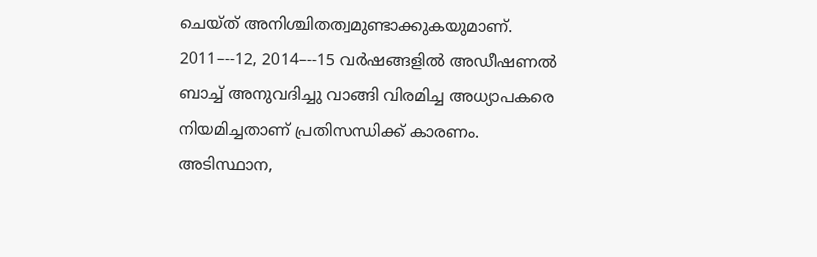ചെയ്ത് അനിശ്ചിതത്വമുണ്ടാക്കുകയുമാണ്. 2011–--12, 2014–--15 വർഷങ്ങളിൽ അഡീഷണൽ ബാച്ച് അനുവദിച്ചു വാങ്ങി വിരമിച്ച അധ്യാപകരെ നിയമിച്ചതാണ് പ്രതിസന്ധിക്ക് കാരണം. അടിസ്ഥാന,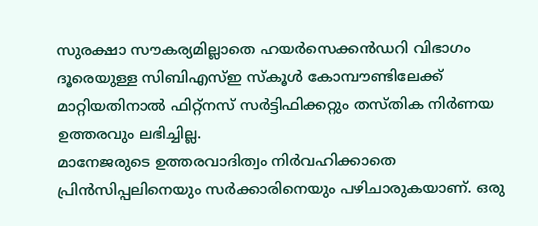സുരക്ഷാ സൗകര്യമില്ലാതെ ഹയർസെക്കൻഡറി വിഭാഗം ദൂരെയുള്ള സിബിഎസ്ഇ സ്കൂൾ കോമ്പൗണ്ടിലേക്ക് മാറ്റിയതിനാൽ ഫിറ്റ്നസ് സർട്ടിഫിക്കറ്റും തസ്തിക നിർണയ ഉത്തരവും ലഭിച്ചില്ല.
മാനേജരുടെ ഉത്തരവാദിത്വം നിർവഹിക്കാതെ പ്രിൻസിപ്പലിനെയും സർക്കാരിനെയും പഴിചാരുകയാണ്. ഒരു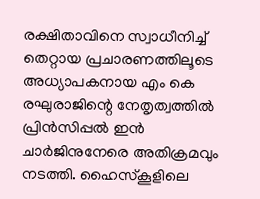രക്ഷിതാവിനെ സ്വാധീനിച്ച് തെറ്റായ പ്രചാരണത്തിലൂടെ അധ്യാപകനായ എം കെ രഘുരാജിന്റെ നേതൃത്വത്തിൽ പ്രിൻസിപ്പൽ ഇൻ ചാർജിനുനേരെ അതിക്രമവും നടത്തി. ഹൈസ്കൂളിലെ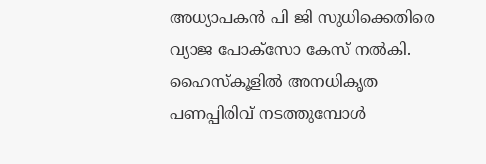അധ്യാപകൻ പി ജി സുധിക്കെതിരെ വ്യാജ പോക്സോ കേസ് നൽകി.
ഹൈസ്കൂളിൽ അനധികൃത പണപ്പിരിവ് നടത്തുമ്പോൾ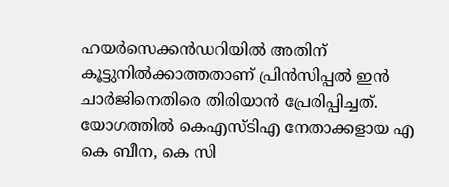ഹയർസെക്കൻഡറിയിൽ അതിന് കൂട്ടുനിൽക്കാത്തതാണ് പ്രിൻസിപ്പൽ ഇൻ ചാർജിനെതിരെ തിരിയാൻ പ്രേരിപ്പിച്ചത്. യോഗത്തിൽ കെഎസ്ടിഎ നേതാക്കളായ എ കെ ബീന, കെ സി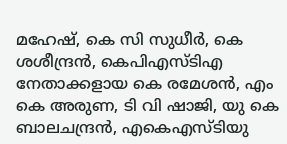മഹേഷ്, കെ സി സുധീർ, കെ ശശീന്ദ്രൻ, കെപിഎസ്ടിഎ നേതാക്കളായ കെ രമേശൻ, എം കെ അരുണ, ടി വി ഷാജി, യു കെ ബാലചന്ദ്രൻ, എകെഎസ്ടിയു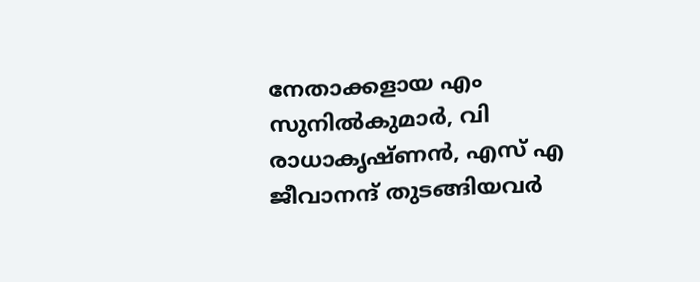നേതാക്കളായ എം സുനിൽകുമാർ, വി രാധാകൃഷ്ണൻ, എസ് എ ജീവാനന്ദ് തുടങ്ങിയവർ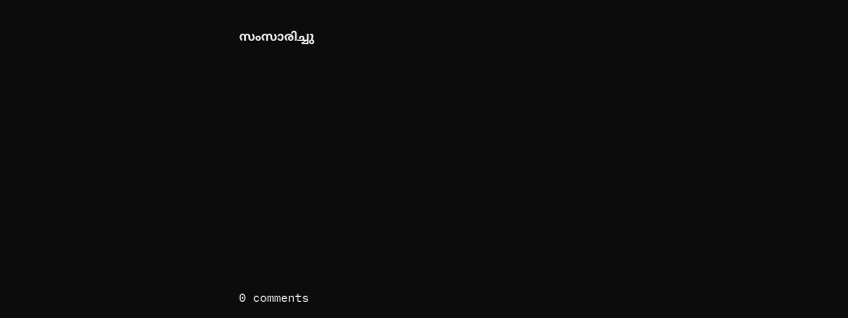സംസാരിച്ചു











0 comments